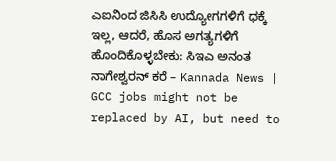ಎಐನಿಂದ ಜಿಸಿಸಿ ಉದ್ಯೋಗಗಳಿಗೆ ಧಕ್ಕೆ ಇಲ್ಲ, ಆದರೆ, ಹೊಸ ಅಗತ್ಯಗಳಿಗೆ ಹೊಂದಿಕೊಳ್ಳಬೇಕು: ಸಿಇಎ ಅನಂತ ನಾಗೇಶ್ವರನ್ ಕರೆ – Kannada News | GCC jobs might not be replaced by AI, but need to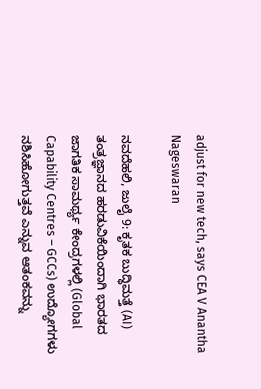adjust for new tech, says CEA V Anantha Nageswaran

ನವದೆಹಲಿ, ಜುಲೈ 9: ಕೃತಕ ಬುದ್ಧಿಮತ್ತೆ (AI) ತಂತ್ರಜ್ಞಾನದ ಹರಡುವಿಕೆಯಿಂದಾಗಿ ಭಾರತದ ಜಾಗತಿಕ ಸಾಮರ್ಥ್ಯ ಕೇಂದ್ರಗಳಲ್ಲಿ (Global Capability Centres – GCCs) ಉದ್ಯೋಗಗಳು ನಶಿಸಿಹೋಗುತ್ತವೆ ಎನ್ನುವ ಆತಂಕವನ್ನು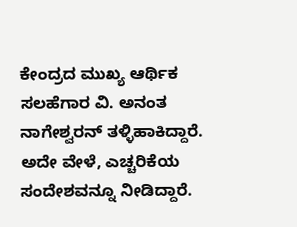ಕೇಂದ್ರದ ಮುಖ್ಯ ಆರ್ಥಿಕ ಸಲಹೆಗಾರ ವಿ. ಅನಂತ ನಾಗೇಶ್ವರನ್ ತಳ್ಳಿಹಾಕಿದ್ದಾರೆ. ಅದೇ ವೇಳೆ, ಎಚ್ಚರಿಕೆಯ ಸಂದೇಶವನ್ನೂ ನೀಡಿದ್ದಾರೆ.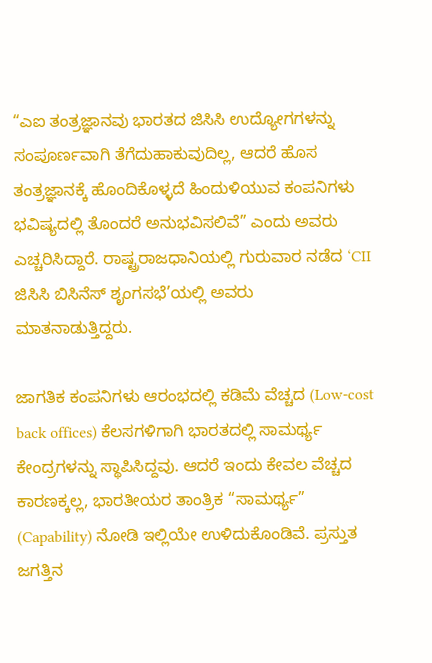“ಎಐ ತಂತ್ರಜ್ಞಾನವು ಭಾರತದ ಜಿಸಿಸಿ ಉದ್ಯೋಗಗಳನ್ನು ಸಂಪೂರ್ಣವಾಗಿ ತೆಗೆದುಹಾಕುವುದಿಲ್ಲ, ಆದರೆ ಹೊಸ ತಂತ್ರಜ್ಞಾನಕ್ಕೆ ಹೊಂದಿಕೊಳ್ಳದೆ ಹಿಂದುಳಿಯುವ ಕಂಪನಿಗಳು ಭವಿಷ್ಯದಲ್ಲಿ ತೊಂದರೆ ಅನುಭವಿಸಲಿವೆ” ಎಂದು ಅವರು ಎಚ್ಚರಿಸಿದ್ದಾರೆ. ರಾಷ್ಟ್ರರಾಜಧಾನಿಯಲ್ಲಿ ಗುರುವಾರ ನಡೆದ ‘CII ಜಿಸಿಸಿ ಬಿಸಿನೆಸ್ ಶೃಂಗಸಭೆ’ಯಲ್ಲಿ ಅವರು ಮಾತನಾಡುತ್ತಿದ್ದರು.

ಜಾಗತಿಕ ಕಂಪನಿಗಳು ಆರಂಭದಲ್ಲಿ ಕಡಿಮೆ ವೆಚ್ಚದ (Low-cost back offices) ಕೆಲಸಗಳಿಗಾಗಿ ಭಾರತದಲ್ಲಿ ಸಾಮರ್ಥ್ಯ ಕೇಂದ್ರಗಳನ್ನು ಸ್ಥಾಪಿಸಿದ್ದವು. ಆದರೆ ಇಂದು ಕೇವಲ ವೆಚ್ಚದ ಕಾರಣಕ್ಕಲ್ಲ, ಭಾರತೀಯರ ತಾಂತ್ರಿಕ “ಸಾಮರ್ಥ್ಯ” (Capability) ನೋಡಿ ಇಲ್ಲಿಯೇ ಉಳಿದುಕೊಂಡಿವೆ. ಪ್ರಸ್ತುತ ಜಗತ್ತಿನ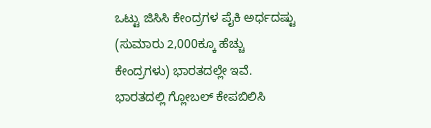ಒಟ್ಟು ಜಿಸಿಸಿ ಕೇಂದ್ರಗಳ ಪೈಕಿ ಅರ್ಧದಷ್ಟು (ಸುಮಾರು 2,000ಕ್ಕೂ ಹೆಚ್ಚು ಕೇಂದ್ರಗಳು) ಭಾರತದಲ್ಲೇ ಇವೆ. ಭಾರತದಲ್ಲಿ ಗ್ಲೋಬಲ್ ಕೇಪಬಿಲಿಸಿ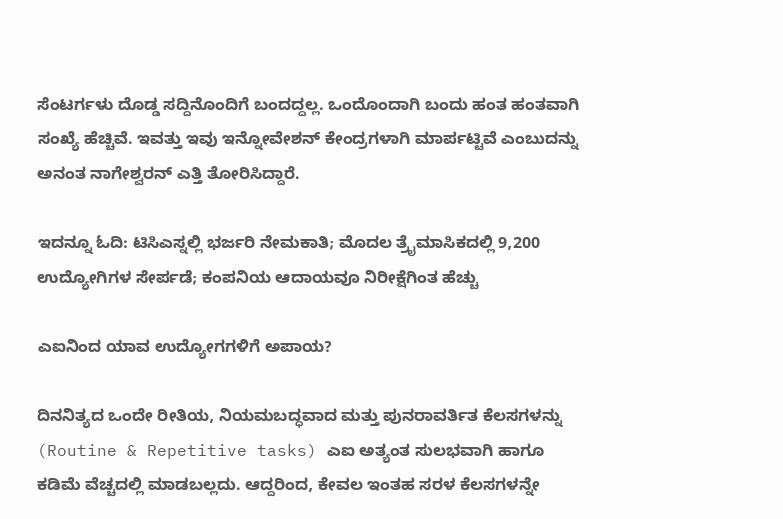ಸೆಂಟರ್ಗಳು ದೊಡ್ಡ ಸದ್ದಿನೊಂದಿಗೆ ಬಂದದ್ದಲ್ಲ. ಒಂದೊಂದಾಗಿ ಬಂದು ಹಂತ ಹಂತವಾಗಿ ಸಂಖ್ಯೆ ಹೆಚ್ಚಿವೆ. ಇವತ್ತು ಇವು ಇನ್ನೋವೇಶನ್ ಕೇಂದ್ರಗಳಾಗಿ ಮಾರ್ಪಟ್ಟಿವೆ ಎಂಬುದನ್ನು ಅನಂತ ನಾಗೇಶ್ವರನ್ ಎತ್ತಿ ತೋರಿಸಿದ್ದಾರೆ.

ಇದನ್ನೂ ಓದಿ: ಟಿಸಿಎಸ್ನಲ್ಲಿ ಭರ್ಜರಿ ನೇಮಕಾತಿ; ಮೊದಲ ತ್ರೈಮಾಸಿಕದಲ್ಲಿ 9,200 ಉದ್ಯೋಗಿಗಳ ಸೇರ್ಪಡೆ; ಕಂಪನಿಯ ಆದಾಯವೂ ನಿರೀಕ್ಷೆಗಿಂತ ಹೆಚ್ಚು

ಎಐನಿಂದ ಯಾವ ಉದ್ಯೋಗಗಳಿಗೆ ಅಪಾಯ?

ದಿನನಿತ್ಯದ ಒಂದೇ ರೀತಿಯ, ನಿಯಮಬದ್ಧವಾದ ಮತ್ತು ಪುನರಾವರ್ತಿತ ಕೆಲಸಗಳನ್ನು (Routine & Repetitive tasks) ಎಐ ಅತ್ಯಂತ ಸುಲಭವಾಗಿ ಹಾಗೂ ಕಡಿಮೆ ವೆಚ್ಚದಲ್ಲಿ ಮಾಡಬಲ್ಲದು. ಆದ್ದರಿಂದ, ಕೇವಲ ಇಂತಹ ಸರಳ ಕೆಲಸಗಳನ್ನೇ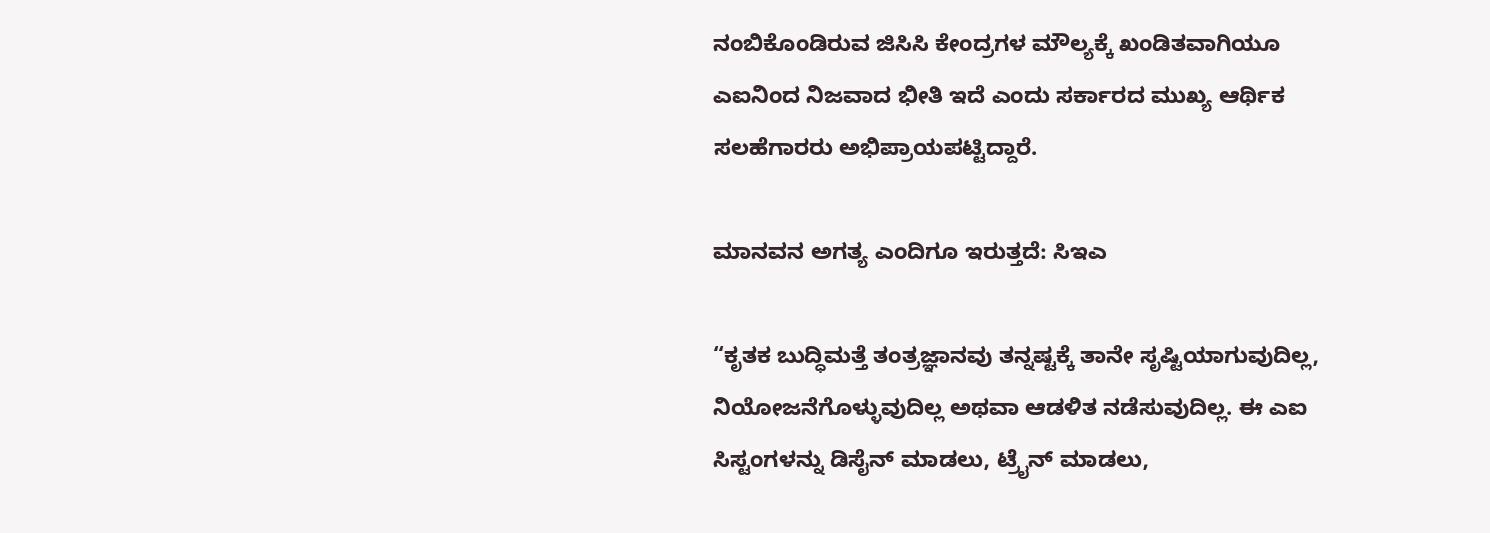ನಂಬಿಕೊಂಡಿರುವ ಜಿಸಿಸಿ ಕೇಂದ್ರಗಳ ಮೌಲ್ಯಕ್ಕೆ ಖಂಡಿತವಾಗಿಯೂ ಎಐನಿಂದ ನಿಜವಾದ ಭೀತಿ ಇದೆ ಎಂದು ಸರ್ಕಾರದ ಮುಖ್ಯ ಆರ್ಥಿಕ ಸಲಹೆಗಾರರು ಅಭಿಪ್ರಾಯಪಟ್ಟಿದ್ದಾರೆ.

ಮಾನವನ ಅಗತ್ಯ ಎಂದಿಗೂ ಇರುತ್ತದೆ: ಸಿಇಎ

“ಕೃತಕ ಬುದ್ಧಿಮತ್ತೆ ತಂತ್ರಜ್ಞಾನವು ತನ್ನಷ್ಟಕ್ಕೆ ತಾನೇ ಸೃಷ್ಟಿಯಾಗುವುದಿಲ್ಲ, ನಿಯೋಜನೆಗೊಳ್ಳುವುದಿಲ್ಲ ಅಥವಾ ಆಡಳಿತ ನಡೆಸುವುದಿಲ್ಲ. ಈ ಎಐ ಸಿಸ್ಟಂಗಳನ್ನು ಡಿಸೈನ್ ಮಾಡಲು, ಟ್ರೈನ್ ಮಾಡಲು,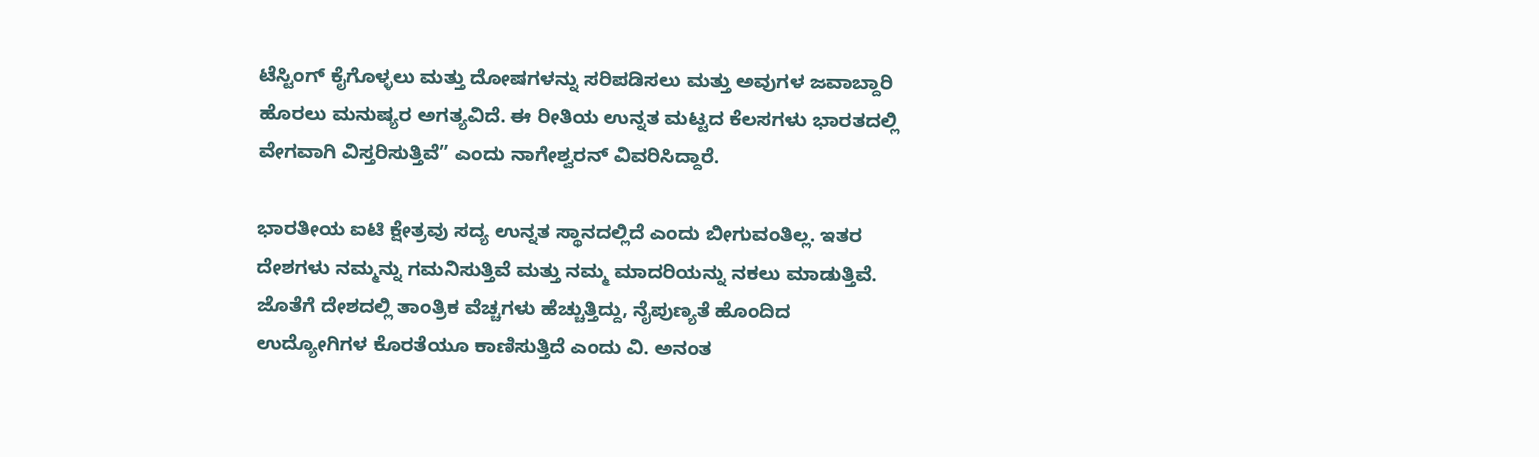ಟೆಸ್ಟಿಂಗ್ ಕೈಗೊಳ್ಳಲು ಮತ್ತು ದೋಷಗಳನ್ನು ಸರಿಪಡಿಸಲು ಮತ್ತು ಅವುಗಳ ಜವಾಬ್ದಾರಿ ಹೊರಲು ಮನುಷ್ಯರ ಅಗತ್ಯವಿದೆ. ಈ ರೀತಿಯ ಉನ್ನತ ಮಟ್ಟದ ಕೆಲಸಗಳು ಭಾರತದಲ್ಲಿ ವೇಗವಾಗಿ ವಿಸ್ತರಿಸುತ್ತಿವೆ” ಎಂದು ನಾಗೇಶ್ವರನ್ ವಿವರಿಸಿದ್ದಾರೆ.

ಭಾರತೀಯ ಐಟಿ ಕ್ಷೇತ್ರವು ಸದ್ಯ ಉನ್ನತ ಸ್ಥಾನದಲ್ಲಿದೆ ಎಂದು ಬೀಗುವಂತಿಲ್ಲ. ಇತರ ದೇಶಗಳು ನಮ್ಮನ್ನು ಗಮನಿಸುತ್ತಿವೆ ಮತ್ತು ನಮ್ಮ ಮಾದರಿಯನ್ನು ನಕಲು ಮಾಡುತ್ತಿವೆ. ಜೊತೆಗೆ ದೇಶದಲ್ಲಿ ತಾಂತ್ರಿಕ ವೆಚ್ಚಗಳು ಹೆಚ್ಚುತ್ತಿದ್ದು, ನೈಪುಣ್ಯತೆ ಹೊಂದಿದ ಉದ್ಯೋಗಿಗಳ ಕೊರತೆಯೂ ಕಾಣಿಸುತ್ತಿದೆ ಎಂದು ವಿ. ಅನಂತ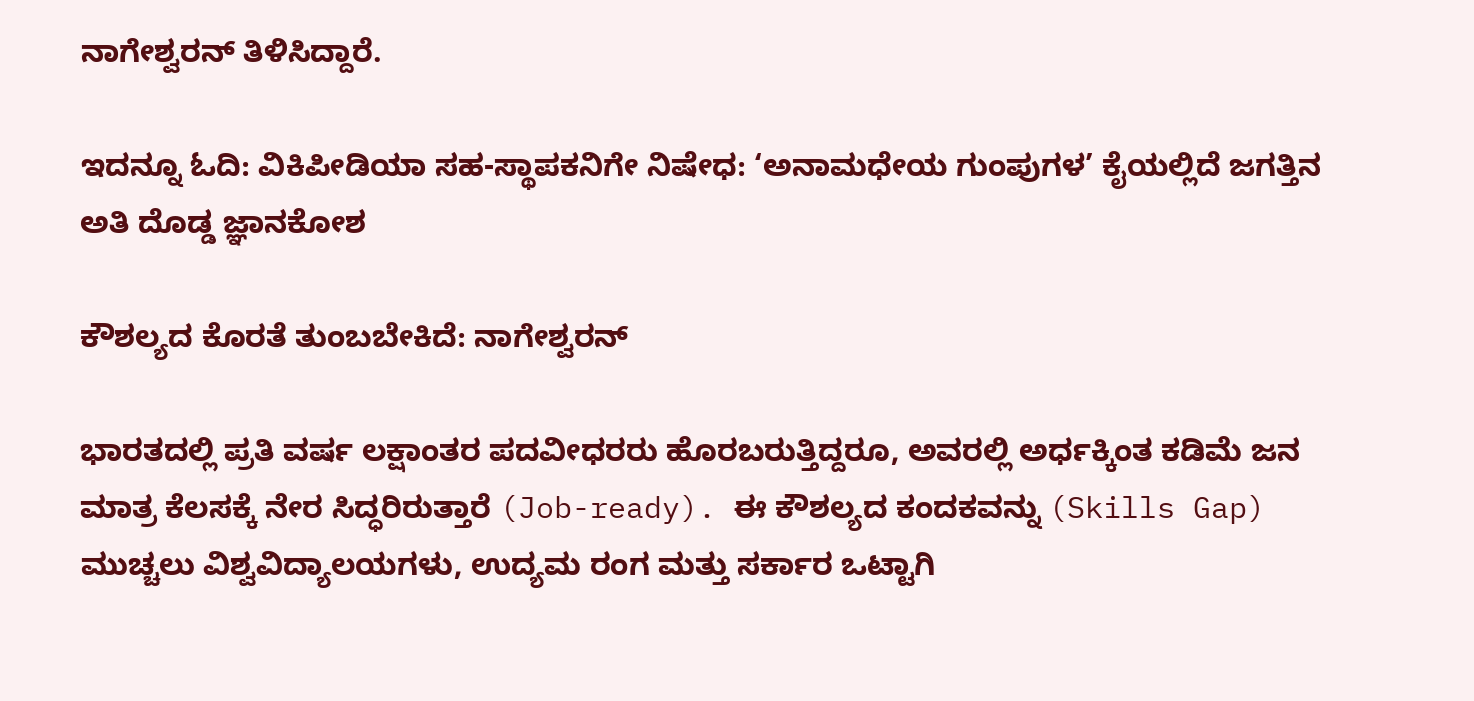ನಾಗೇಶ್ವರನ್ ತಿಳಿಸಿದ್ದಾರೆ.

ಇದನ್ನೂ ಓದಿ: ವಿಕಿಪೀಡಿಯಾ ಸಹ-ಸ್ಥಾಪಕನಿಗೇ ನಿಷೇಧ: ‘ಅನಾಮಧೇಯ ಗುಂಪುಗಳ’ ಕೈಯಲ್ಲಿದೆ ಜಗತ್ತಿನ ಅತಿ ದೊಡ್ಡ ಜ್ಞಾನಕೋಶ

ಕೌಶಲ್ಯದ ಕೊರತೆ ತುಂಬಬೇಕಿದೆ: ನಾಗೇಶ್ವರನ್

ಭಾರತದಲ್ಲಿ ಪ್ರತಿ ವರ್ಷ ಲಕ್ಷಾಂತರ ಪದವೀಧರರು ಹೊರಬರುತ್ತಿದ್ದರೂ, ಅವರಲ್ಲಿ ಅರ್ಧಕ್ಕಿಂತ ಕಡಿಮೆ ಜನ ಮಾತ್ರ ಕೆಲಸಕ್ಕೆ ನೇರ ಸಿದ್ಧರಿರುತ್ತಾರೆ (Job-ready). ಈ ಕೌಶಲ್ಯದ ಕಂದಕವನ್ನು (Skills Gap) ಮುಚ್ಚಲು ವಿಶ್ವವಿದ್ಯಾಲಯಗಳು, ಉದ್ಯಮ ರಂಗ ಮತ್ತು ಸರ್ಕಾರ ಒಟ್ಟಾಗಿ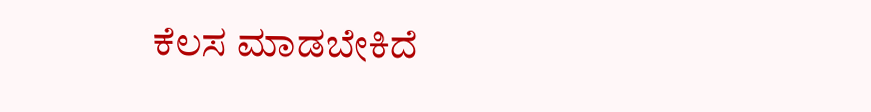ಕೆಲಸ ಮಾಡಬೇಕಿದೆ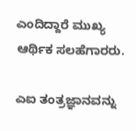ಎಂದಿದ್ದಾರೆ ಮುಖ್ಯ ಆರ್ಥಿಕ ಸಲಹೆಗಾರರು.

ಎಐ ತಂತ್ರಜ್ಞಾನವನ್ನು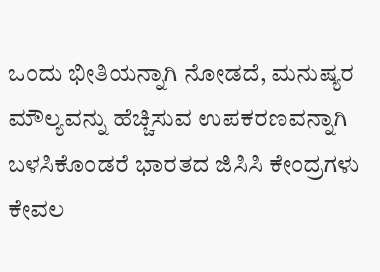ಒಂದು ಭೀತಿಯನ್ನಾಗಿ ನೋಡದೆ, ಮನುಷ್ಯರ ಮೌಲ್ಯವನ್ನು ಹೆಚ್ಚಿಸುವ ಉಪಕರಣವನ್ನಾಗಿ ಬಳಸಿಕೊಂಡರೆ ಭಾರತದ ಜಿಸಿಸಿ ಕೇಂದ್ರಗಳು ಕೇವಲ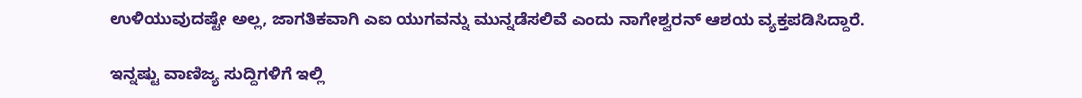ಉಳಿಯುವುದಷ್ಟೇ ಅಲ್ಲ, ಜಾಗತಿಕವಾಗಿ ಎಐ ಯುಗವನ್ನು ಮುನ್ನಡೆಸಲಿವೆ ಎಂದು ನಾಗೇಶ್ವರನ್ ಆಶಯ ವ್ಯಕ್ತಪಡಿಸಿದ್ದಾರೆ.

ಇನ್ನಷ್ಟು ವಾಣಿಜ್ಯ ಸುದ್ದಿಗಳಿಗೆ ಇಲ್ಲಿ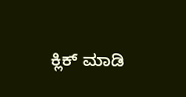ಕ್ಲಿಕ್ ಮಾಡಿ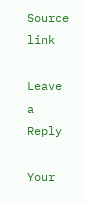Source link

Leave a Reply

Your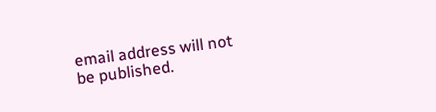email address will not be published.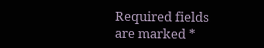Required fields are marked *